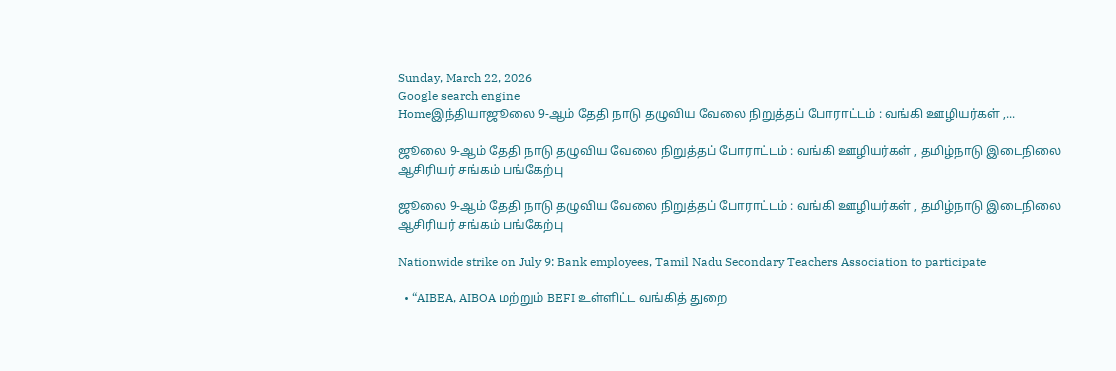Sunday, March 22, 2026
Google search engine
Homeஇந்தியாஜூலை 9-ஆம் தேதி நாடு தழுவிய வேலை நிறுத்தப் போராட்டம் : வங்கி ஊழியர்கள் ,...

ஜூலை 9-ஆம் தேதி நாடு தழுவிய வேலை நிறுத்தப் போராட்டம் : வங்கி ஊழியர்கள் , தமிழ்நாடு இடைநிலை ஆசிரியர் சங்கம் பங்கேற்பு

ஜூலை 9-ஆம் தேதி நாடு தழுவிய வேலை நிறுத்தப் போராட்டம் : வங்கி ஊழியர்கள் , தமிழ்நாடு இடைநிலை ஆசிரியர் சங்கம் பங்கேற்பு

Nationwide strike on July 9: Bank employees, Tamil Nadu Secondary Teachers Association to participate

  • “AIBEA, AIBOA மற்றும் BEFI உள்ளிட்ட வங்கித் துறை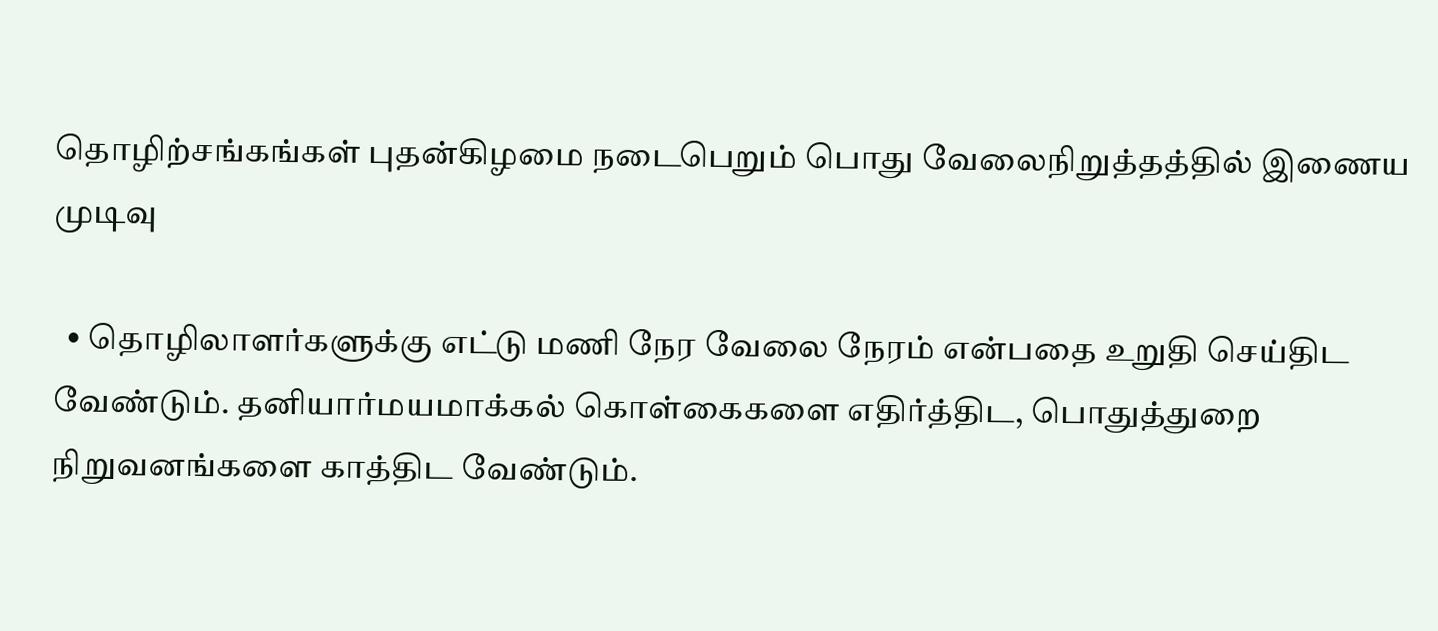தொழிற்சங்கங்கள் புதன்கிழமை நடைபெறும் பொது வேலைநிறுத்தத்தில் இணைய முடிவு

  • தொழிலாளர்களுக்கு எட்டு மணி நேர வேலை நேரம் என்பதை உறுதி செய்திட வேண்டும். தனியார்மயமாக்கல் கொள்கைகளை எதிர்த்திட, பொதுத்துறை நிறுவனங்களை காத்திட வேண்டும்.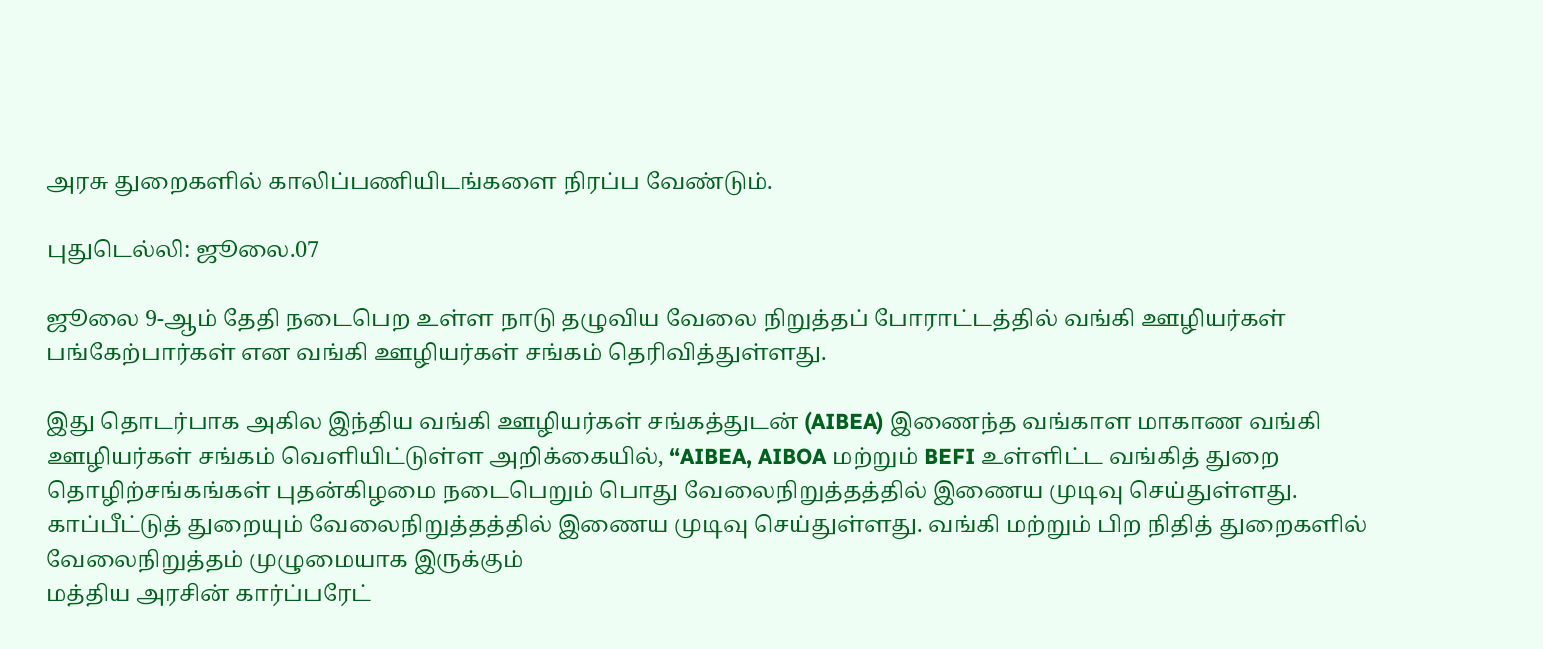அரசு துறைகளில் காலிப்பணியிடங்களை நிரப்ப வேண்டும்.

புதுடெல்லி: ஜூலை.07

ஜூலை 9-ஆம் தேதி நடைபெற உள்ள நாடு தழுவிய வேலை நிறுத்தப் போராட்டத்தில் வங்கி ஊழியர்கள் பங்கேற்பார்கள் என வங்கி ஊழியர்கள் சங்கம் தெரிவித்துள்ளது.

இது தொடர்பாக அகில இந்திய வங்கி ஊழியர்கள் சங்கத்துடன் (AIBEA) இணைந்த வங்காள மாகாண வங்கி ஊழியர்கள் சங்கம் வெளியிட்டுள்ள அறிக்கையில், “AIBEA, AIBOA மற்றும் BEFI உள்ளிட்ட வங்கித் துறை தொழிற்சங்கங்கள் புதன்கிழமை நடைபெறும் பொது வேலைநிறுத்தத்தில் இணைய முடிவு செய்துள்ளது. காப்பீட்டுத் துறையும் வேலைநிறுத்தத்தில் இணைய முடிவு செய்துள்ளது. வங்கி மற்றும் பிற நிதித் துறைகளில் வேலைநிறுத்தம் முழுமையாக இருக்கும்
மத்திய அரசின் கார்ப்பரேட்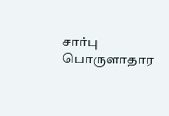சார்பு பொருளாதார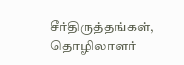சீர்திருத்தங்கள், தொழிலாளர்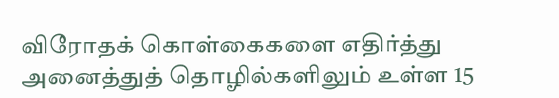விரோதக் கொள்கைகளை எதிர்த்து அனைத்துத் தொழில்களிலும் உள்ள 15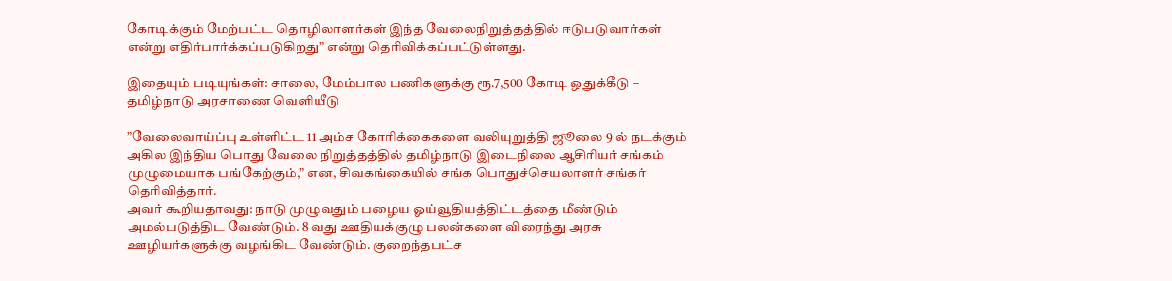கோடிக்கும் மேற்பட்ட தொழிலாளர்கள் இந்த வேலைநிறுத்தத்தில் ஈடுபடுவார்கள் என்று எதிர்பார்க்கப்படுகிறது” என்று தெரிவிக்கப்பட்டுள்ளது.

இதையும் படியுங்கள்: சாலை, மேம்பால பணிகளுக்கு ரூ.7,500 கோடி ஒதுக்கீடு – தமிழ்நாடு அரசாணை வெளியீடு

”வேலைவாய்ப்பு உள்ளிட்ட 11 அம்ச கோரிக்கைகளை வலியுறுத்தி ஜூலை 9 ல் நடக்கும் அகில இந்திய பொது வேலை நிறுத்தத்தில் தமிழ்நாடு இடைநிலை ஆசிரியர் சங்கம் முழுமையாக பங்கேற்கும்,” என, சிவகங்கையில் சங்க பொதுச்செயலாளர் சங்கர் தெரிவித்தார்.
அவர் கூறியதாவது: நாடு முழுவதும் பழைய ஓய்வூதியத்திட்டத்தை மீண்டும் அமல்படுத்திட வேண்டும். 8 வது ஊதியக்குழு பலன்களை விரைந்து அரசு ஊழியர்களுக்கு வழங்கிட வேண்டும். குறைந்தபட்ச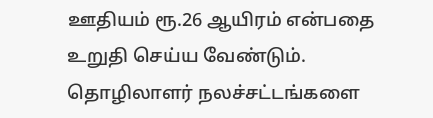ஊதியம் ரூ.26 ஆயிரம் என்பதை உறுதி செய்ய வேண்டும்.
தொழிலாளர் நலச்சட்டங்களை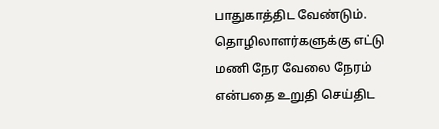பாதுகாத்திட வேண்டும். தொழிலாளர்களுக்கு எட்டு மணி நேர வேலை நேரம் என்பதை உறுதி செய்திட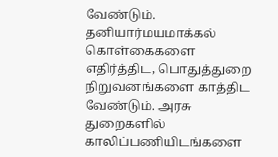வேண்டும். தனியார்மயமாக்கல் கொள்கைகளை எதிர்த்திட, பொதுத்துறை நிறுவனங்களை காத்திட வேண்டும். அரசு துறைகளில் காலிப்பணியிடங்களை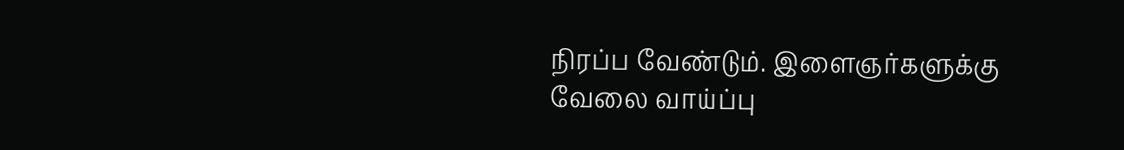நிரப்ப வேண்டும். இளைஞர்களுக்கு வேலை வாய்ப்பு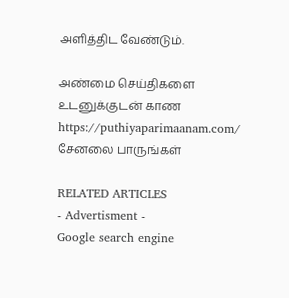அளித்திட வேண்டும்.

அண்மை செய்திகளை உடனுக்குடன் காண https://puthiyaparimaanam.com/ சேனலை பாருங்கள்

RELATED ARTICLES
- Advertisment -
Google search engine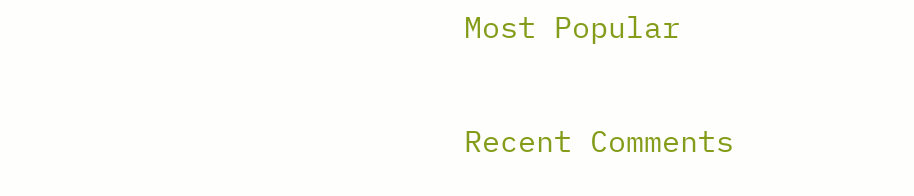Most Popular

Recent Comments